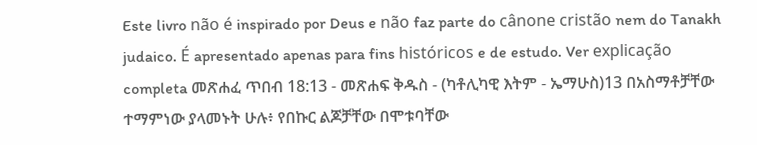Este livro não é inspirado por Deus e não faz parte do cânone cristão nem do Tanakh judaico. É apresentado apenas para fins históricos e de estudo. Ver explicação completa መጽሐፈ ጥበብ 18:13 - መጽሐፍ ቅዱስ - (ካቶሊካዊ እትም - ኤማሁስ)13 በአስማቶቻቸው ተማምነው ያላመኑት ሁሉ፥ የበኩር ልጆቻቸው በሞቱባቸው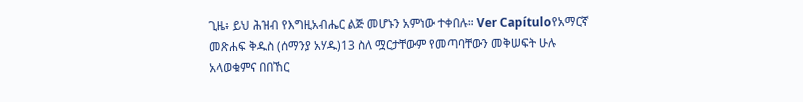ጊዜ፥ ይህ ሕዝብ የእግዚአብሔር ልጅ መሆኑን አምነው ተቀበሉ። Ver Capítuloየአማርኛ መጽሐፍ ቅዱስ (ሰማንያ አሃዱ)13 ስለ ሟርታቸውም የመጣባቸውን መቅሠፍት ሁሉ አላወቁምና በበኸር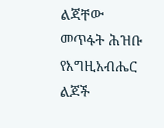ልጃቸው መጥፋት ሕዝቡ የእግዚአብሔር ልጆች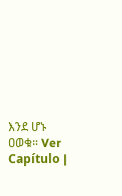እንደ ሆኑ ዐወቁ። Ver Capítulo |